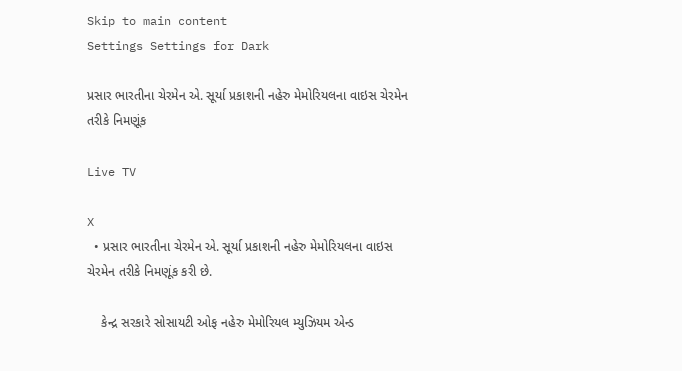Skip to main content
Settings Settings for Dark

પ્રસાર ભારતીના ચેરમેન એ. સૂર્યા પ્રકાશની નહેરુ મેમોરિયલના વાઇસ ચેરમેન તરીકે નિમણૂંક

Live TV

X
  • પ્રસાર ભારતીના ચેરમેન એ. સૂર્યા પ્રકાશની નહેરુ મેમોરિયલના વાઇસ ચેરમેન તરીકે નિમણૂંક કરી છે.

    કેન્દ્ર સરકારે સોસાયટી ઓફ નહેરુ મેમોરિયલ મ્યુઝિયમ એન્ડ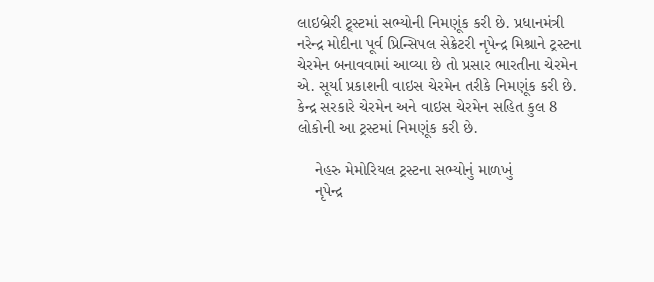લાઇબ્રેરી ટ્ર્સ્ટમાં સભ્યોની નિમણૂંક કરી છે. પ્રધાનમંત્રી નરેન્દ્ર મોદીના પૂર્વ પ્રિન્સિપલ સેક્રેટરી નૃપેન્દ્ર મિશ્રાને ટ્રસ્ટના ચેરમેન બનાવવામાં આવ્યા છે તો પ્રસાર ભારતીના ચેરમેન એ. સૂર્યા પ્રકાશની વાઇસ ચેરમેન તરીકે નિમણૂંક કરી છે. કેન્દ્ર સરકારે ચેરમેન અને વાઇસ ચેરમેન સહિત કુલ 8 લોકોની આ ટ્રસ્ટમાં નિમણૂંક કરી છે.

    નેહરુ મેમોરિયલ ટ્રસ્ટના સભ્યોનું માળખું
    નૃપેન્દ્ર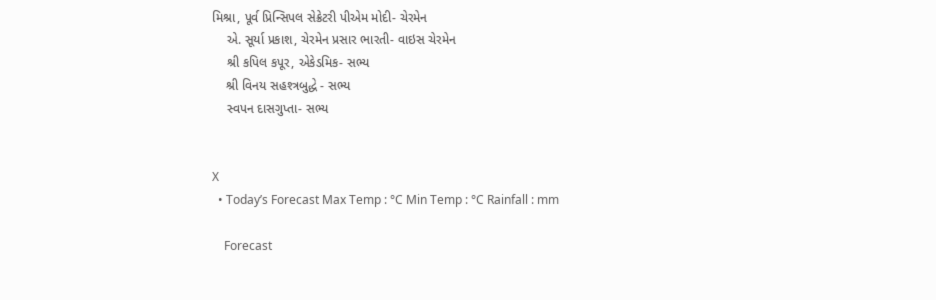મિશ્રા, પૂર્વ પ્રિન્સિપલ સેક્રેટરી પીએમ મોદી- ચેરમેન
    એ. સૂર્યા પ્રકાશ, ચેરમેન પ્રસાર ભારતી- વાઇસ ચેરમેન
    શ્રી કપિલ કપૂર, એકેડમિક- સભ્ય
    શ્રી વિનય સહશ્ત્રબુદ્ધે - સભ્ય
    સ્વપન દાસગુપ્તા- સભ્ય


X
  • Today’s Forecast Max Temp : °C Min Temp : °C Rainfall : mm

    Forecast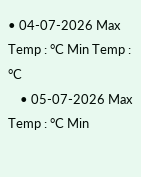• 04-07-2026 Max Temp : °C Min Temp : °C
    • 05-07-2026 Max Temp : °C Min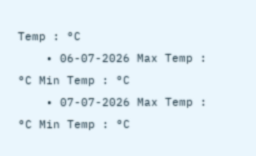Temp : °C
    • 06-07-2026 Max Temp : °C Min Temp : °C
    • 07-07-2026 Max Temp : °C Min Temp : °C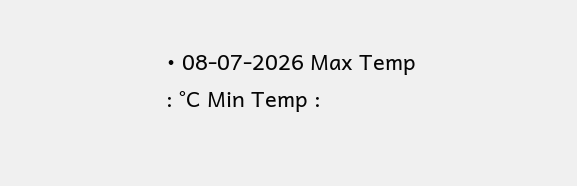• 08-07-2026 Max Temp : °C Min Temp :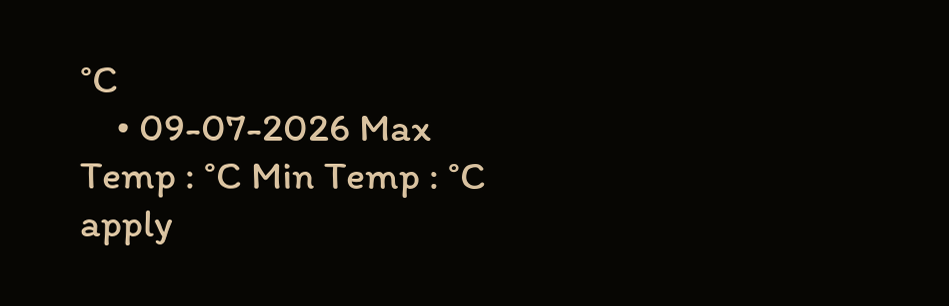°C
    • 09-07-2026 Max Temp : °C Min Temp : °C
apply